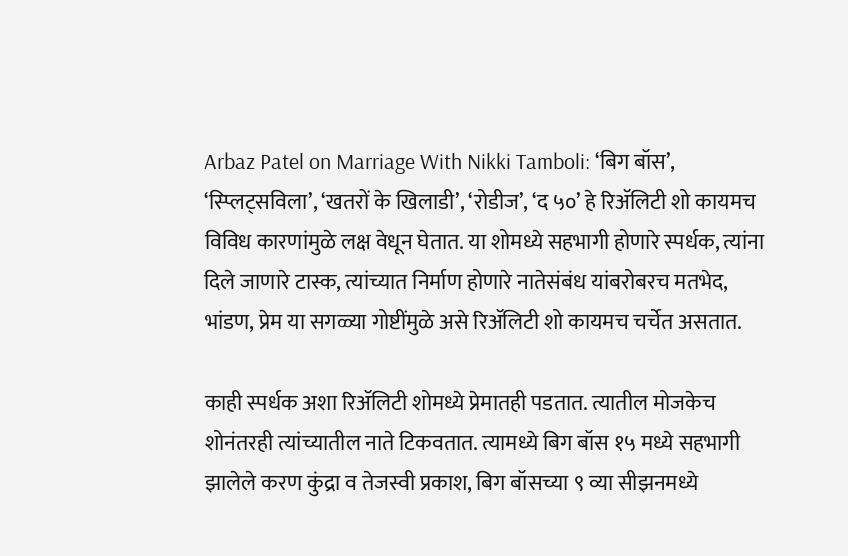Arbaz Patel on Marriage With Nikki Tamboli: ‘बिग बॉस’, ‘स्प्लिट्सविला’, ‘खतरों के खिलाडी’, ‘रोडीज’, ‘द ५०’ हे रिॲलिटी शो कायमच विविध कारणांमुळे लक्ष वेधून घेतात. या शोमध्ये सहभागी होणारे स्पर्धक, त्यांना दिले जाणारे टास्क, त्यांच्यात निर्माण होणारे नातेसंबंध यांबरोबरच मतभेद, भांडण, प्रेम या सगळ्या गोष्टींमुळे असे रिॲलिटी शो कायमच चर्चेत असतात.

काही स्पर्धक अशा रिॲलिटी शोमध्ये प्रेमातही पडतात. त्यातील मोजकेच शोनंतरही त्यांच्यातील नाते टिकवतात. त्यामध्ये बिग बॉस १५ मध्ये सहभागी झालेले करण कुंद्रा व तेजस्वी प्रकाश, बिग बॉसच्या ९ व्या सीझनमध्ये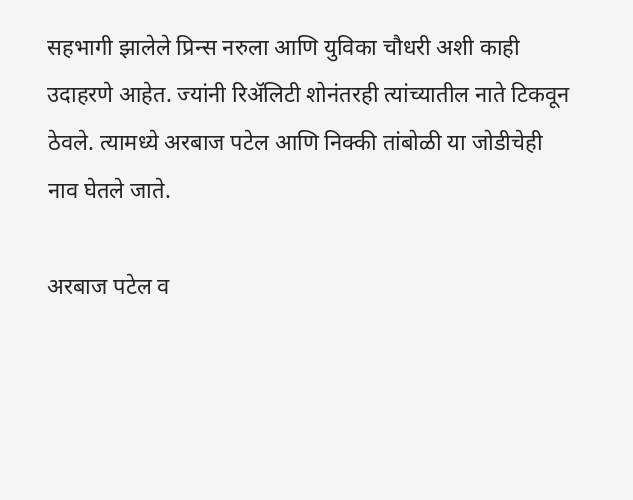सहभागी झालेले प्रिन्स नरुला आणि युविका चौधरी अशी काही उदाहरणे आहेत. ज्यांनी रिॲलिटी शोनंतरही त्यांच्यातील नाते टिकवून ठेवले. त्यामध्ये अरबाज पटेल आणि निक्की तांबोळी या जोडीचेही नाव घेतले जाते.

अरबाज पटेल व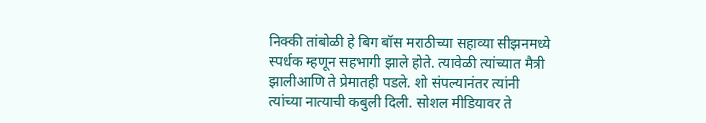निक्की तांबोळी हे बिग बॉस मराठीच्या सहाव्या सीझनमध्ये स्पर्धक म्हणून सहभागी झाले होते. त्यावेळी त्यांच्यात मैत्री झालीआणि ते प्रेमातही पडले. शो संपल्यानंतर त्यांनी त्यांच्या नात्याची कबुली दिली. सोशल मीडियावर ते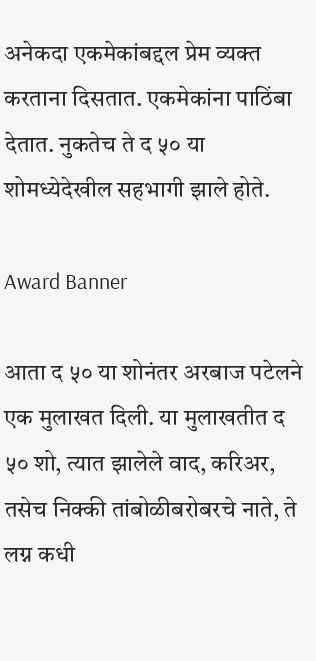अनेकदा एकमेकांबद्दल प्रेम व्यक्त करताना दिसतात. एकमेकांना पाठिंबा देतात. नुकतेच ते द ५० या शोमध्येदेखील सहभागी झाले होते.

Award Banner

आता द ५० या शोनंतर अरबाज पटेलने एक मुलाखत दिली. या मुलाखतीत द ५० शो, त्यात झालेले वाद, करिअर, तसेच निक्की तांबोळीबरोबरचे नाते, ते लग्न कधी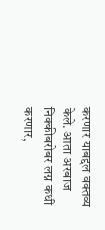करणार याबद्दल वक्तव्य केले. आता अरबाज निक्कीबरोबर लग्न कधी करणार,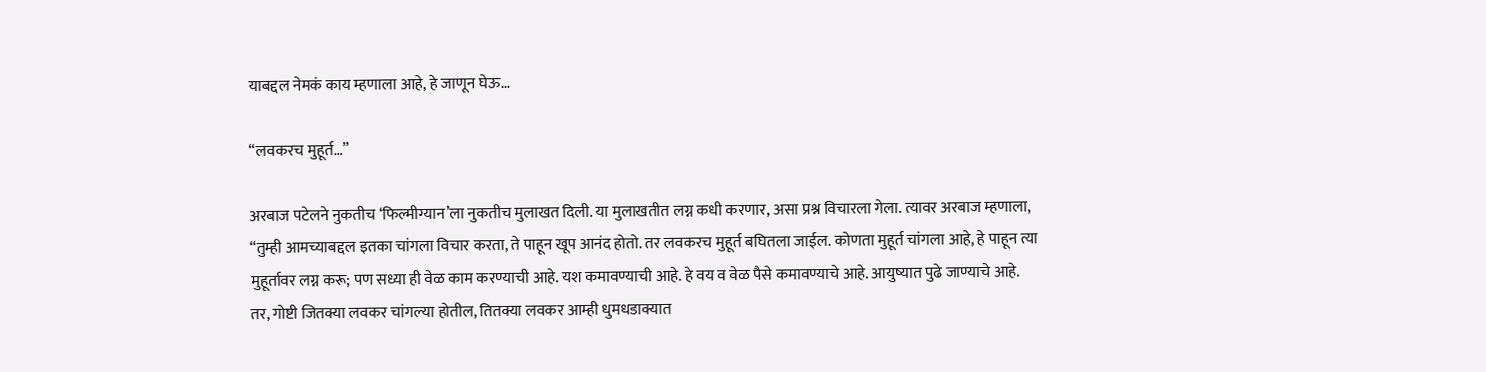याबद्दल नेमकं काय म्हणाला आहे, हे जाणून घेऊ…

“लवकरच मुहूर्त…”

अरबाज पटेलने नुकतीच ‘फिल्मीग्यान’ला नुकतीच मुलाखत दिली. या मुलाखतीत लग्न कधी करणार, असा प्रश्न विचारला गेला. त्यावर अरबाज म्हणाला, “तुम्ही आमच्याबद्दल इतका चांगला विचार करता, ते पाहून खूप आनंद होतो. तर लवकरच मुहूर्त बघितला जाईल. कोणता मुहूर्त चांगला आहे, हे पाहून त्या मुहूर्तावर लग्न करू; पण सध्या ही वेळ काम करण्याची आहे. यश कमावण्याची आहे. हे वय व वेळ पैसे कमावण्याचे आहे. आयुष्यात पुढे जाण्याचे आहे. तर, गोष्टी जितक्या लवकर चांगल्या होतील, तितक्या लवकर आम्ही धुमधडाक्यात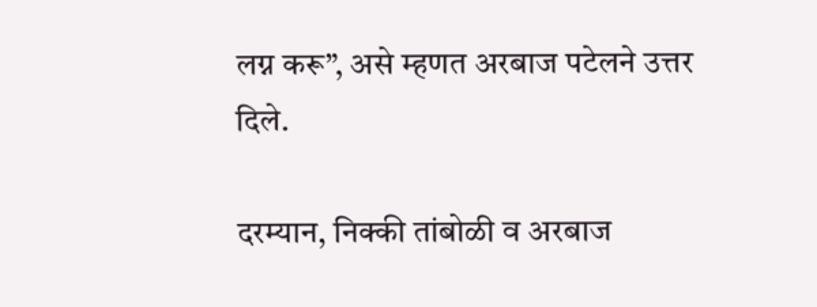लग्न करू”, असे म्हणत अरबाज पटेलने उत्तर दिले.

दरम्यान, निक्की तांबोळी व अरबाज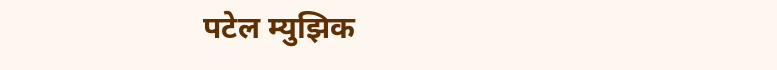पटेल म्युझिक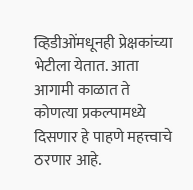व्हिडीओंमधूनही प्रेक्षकांच्या भेटीला येतात. आता आगामी काळात ते कोणत्या प्रकल्पामध्ये दिसणार हे पाहणे महत्त्वाचे ठरणार आहे.